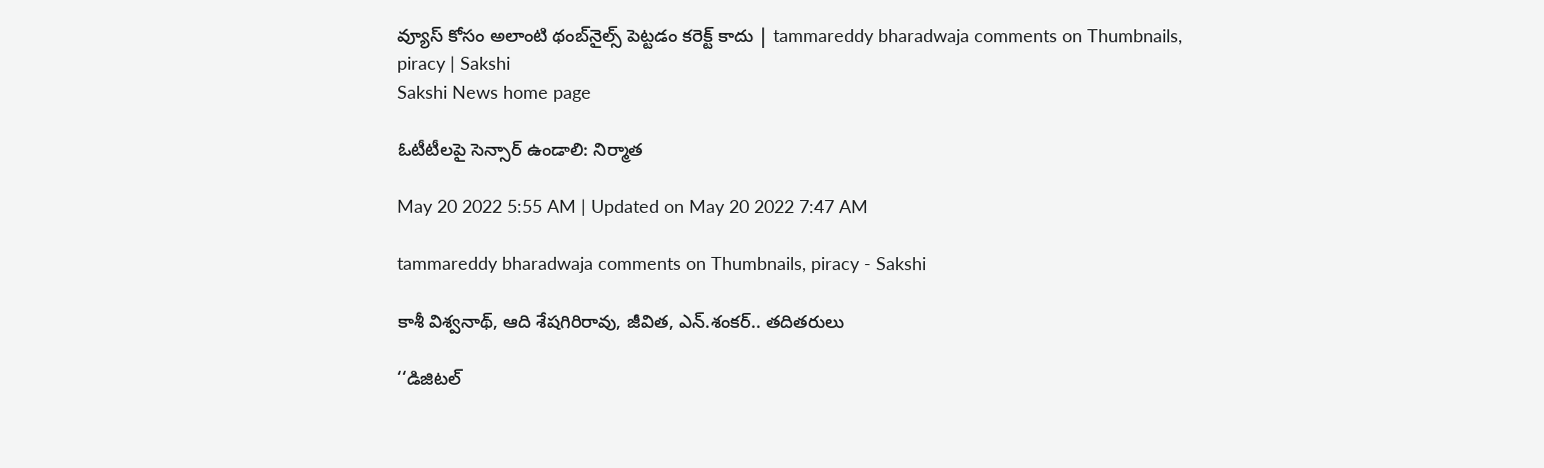వ్యూస్‌ కోసం అలాంటి థంబ్‌నైల్స్‌ పెట్టడం కరెక్ట్‌ కాదు | tammareddy bharadwaja comments on Thumbnails, piracy | Sakshi
Sakshi News home page

ఓటీటీలపై సెన్సార్‌ ఉండాలి: నిర్మాత

May 20 2022 5:55 AM | Updated on May 20 2022 7:47 AM

tammareddy bharadwaja comments on Thumbnails, piracy - Sakshi

కాశీ విశ్వనాథ్, ఆది శేషగిరిరావు, జీవిత, ఎన్‌.శంకర్‌.. తదితరులు

‘‘డిజిటల్‌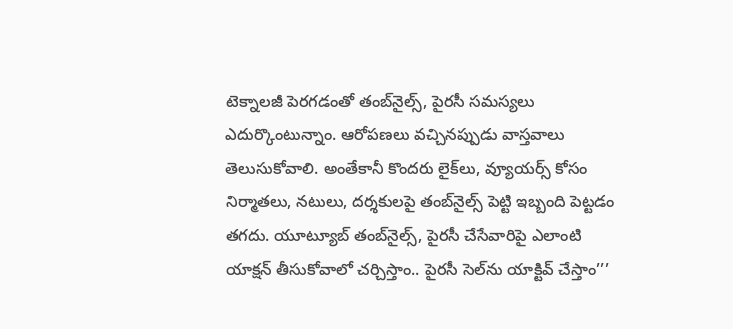టెక్నాలజీ పెరగడంతో తంబ్‌నైల్స్, పైరసీ సమస్యలు ఎదుర్కొంటున్నాం. ఆరోపణలు వచ్చినప్పుడు వాస్తవాలు తెలుసుకోవాలి. అంతేకానీ కొందరు లైక్‌లు, వ్యూయర్స్‌ కోసం నిర్మాతలు, నటులు, దర్శకులపై తంబ్‌నైల్స్‌ పెట్టి ఇబ్బంది పెట్టడం తగదు. యూట్యూబ్‌ తంబ్‌నైల్స్, పైరసీ చేసేవారిపై ఎలాంటి యాక్షన్‌ తీసుకోవాలో చర్చిస్తాం.. పైరసీ సెల్‌ను యాక్టివ్‌ చేస్తాం’’’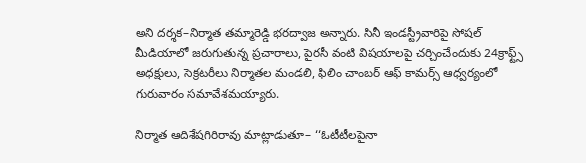అని దర్శక–నిర్మాత తమ్మారెడ్డి భరద్వాజ అన్నారు. సినీ ఇండస్ట్రీవారిపై సోషల్‌ మీడియాలో జరుగుతున్న ప్రచారాలు, పైరసీ వంటి విషయాలపై చర్చించేందుకు 24క్రాఫ్ట్స్‌ అధక్షులు, సెక్రటరీలు నిర్మాతల మండలి, ఫిలిం చాంబర్‌ ఆఫ్‌ కామర్స్‌ ఆధ్వర్యంలో గురువారం సమావేశమయ్యారు.

నిర్మాత ఆదిశేషగిరిరావు మాట్లాడుతూ– ‘‘ఓటీటీలపైనా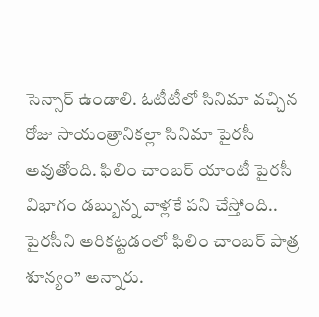సెన్సార్‌ ఉండాలి. ఓటీటీలో సినిమా వచ్చిన రోజు సాయంత్రానికల్లా సినిమా పైరసీ అవుతోంది. ఫిలిం చాంబర్‌ యాంటీ పైరసీ విభాగం డబ్బున్న వాళ్లకే పని చేస్తోంది.. పైరసీని అరికట్టడంలో ఫిలిం చాంబర్‌ పాత్ర శూన్యం’’ అన్నారు.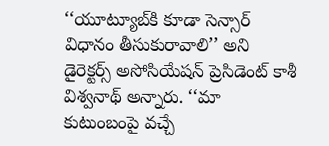‘‘యూట్యూబ్‌కి కూడా సెన్సార్‌ విధానం తీసుకురావాలి’’ అని డైరెక్టర్స్‌ అసోసియేషన్‌ ప్రెసిడెంట్‌ కాశీ విశ్వనాథ్‌ అన్నారు. ‘‘మా కుటుంబంపై వచ్చే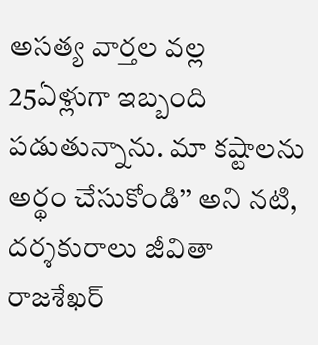అసత్య వార్తల వల్ల 25ఏళ్లుగా ఇబ్బంది పడుతున్నాను. మా కష్టాలను అర్థం చేసుకోండి’’ అని నటి, దర్శకురాలు జీవితా రాజశేఖర్‌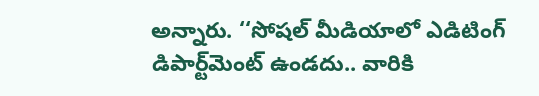అన్నారు. ‘‘సోషల్‌ మీడియాలో ఎడిటింగ్‌ డిపార్ట్‌మెంట్‌ ఉండదు.. వారికి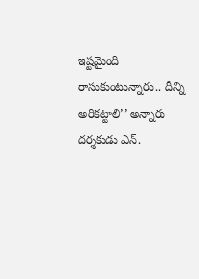ఇష్టమైంది రాసుకుంటున్నారు.. దీన్ని అరికట్టాలి’’ అన్నారు దర్శకుడు ఎన్‌.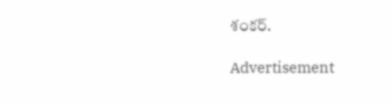శంకర్‌.

Advertisement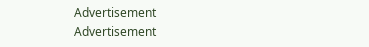Advertisement
Advertisement